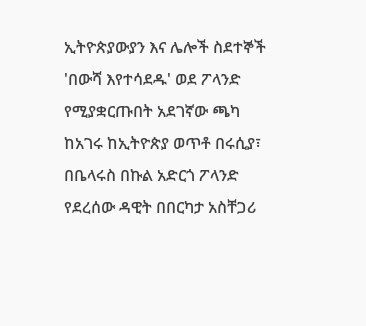ኢትዮጵያውያን እና ሌሎች ስደተኞች 'በውሻ እየተሳደዱ' ወደ ፖላንድ የሚያቋርጡበት አደገኛው ጫካ
ከአገሩ ከኢትዮጵያ ወጥቶ በሩሲያ፣ በቤላሩስ በኩል አድርጎ ፖላንድ የደረሰው ዳዊት በበርካታ አስቸጋሪ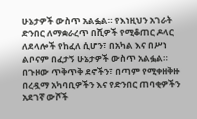ሁኔታዎች ውስጥ አልፏል። የእነዚህን አገራት ድንበር ለማቋራረጥ በሺዎች የሚቆጠር ዶላር ለደላሎች የከፈለ ሲሆን፣ በአካል እና በሥነ ልቦናም በፈታኝ ሁኔታዎች ውስጥ አልፏል። በጉዞው ጥቅጥቅ ደኖችን፣ በጣም የሚቀዘቅዙ በረዷማ አካባቢዎችን እና የድንበር ጠባቂዎችን አደገኛ ውሾች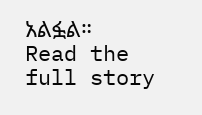አልፏል።
Read the full story